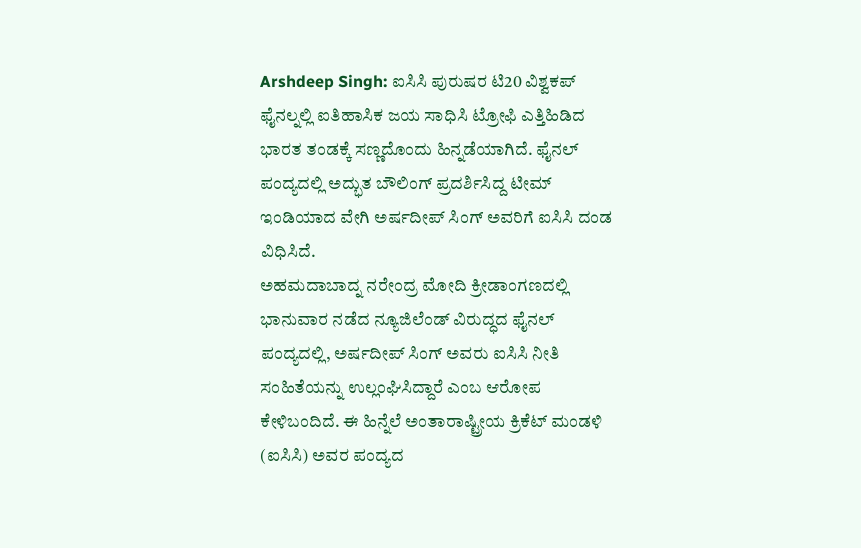Arshdeep Singh: ಐಸಿಸಿ ಪುರುಷರ ಟಿ20 ವಿಶ್ವಕಪ್ ಫೈನಲ್ನಲ್ಲಿ ಐತಿಹಾಸಿಕ ಜಯ ಸಾಧಿಸಿ ಟ್ರೋಫಿ ಎತ್ತಿಹಿಡಿದ ಭಾರತ ತಂಡಕ್ಕೆ ಸಣ್ಣದೊಂದು ಹಿನ್ನಡೆಯಾಗಿದೆ. ಫೈನಲ್ ಪಂದ್ಯದಲ್ಲಿ ಅದ್ಭುತ ಬೌಲಿಂಗ್ ಪ್ರದರ್ಶಿಸಿದ್ದ ಟೀಮ್ ಇಂಡಿಯಾದ ವೇಗಿ ಅರ್ಷದೀಪ್ ಸಿಂಗ್ ಅವರಿಗೆ ಐಸಿಸಿ ದಂಡ ವಿಧಿಸಿದೆ.
ಅಹಮದಾಬಾದ್ನ ನರೇಂದ್ರ ಮೋದಿ ಕ್ರೀಡಾಂಗಣದಲ್ಲಿ ಭಾನುವಾರ ನಡೆದ ನ್ಯೂಜಿಲೆಂಡ್ ವಿರುದ್ಧದ ಫೈನಲ್ ಪಂದ್ಯದಲ್ಲಿ, ಅರ್ಷದೀಪ್ ಸಿಂಗ್ ಅವರು ಐಸಿಸಿ ನೀತಿ ಸಂಹಿತೆಯನ್ನು ಉಲ್ಲಂಘಿಸಿದ್ದಾರೆ ಎಂಬ ಆರೋಪ ಕೇಳಿಬಂದಿದೆ. ಈ ಹಿನ್ನೆಲೆ ಅಂತಾರಾಷ್ಟ್ರೀಯ ಕ್ರಿಕೆಟ್ ಮಂಡಳಿ (ಐಸಿಸಿ) ಅವರ ಪಂದ್ಯದ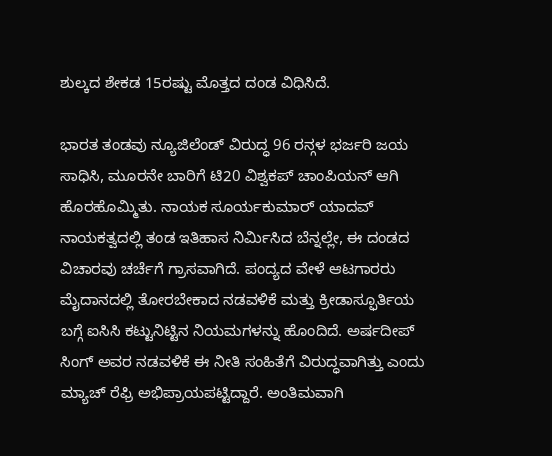ಶುಲ್ಕದ ಶೇಕಡ 15ರಷ್ಟು ಮೊತ್ತದ ದಂಡ ವಿಧಿಸಿದೆ.

ಭಾರತ ತಂಡವು ನ್ಯೂಜಿಲೆಂಡ್ ವಿರುದ್ಧ 96 ರನ್ಗಳ ಭರ್ಜರಿ ಜಯ ಸಾಧಿಸಿ, ಮೂರನೇ ಬಾರಿಗೆ ಟಿ20 ವಿಶ್ವಕಪ್ ಚಾಂಪಿಯನ್ ಆಗಿ ಹೊರಹೊಮ್ಮಿತು. ನಾಯಕ ಸೂರ್ಯಕುಮಾರ್ ಯಾದವ್ ನಾಯಕತ್ವದಲ್ಲಿ ತಂಡ ಇತಿಹಾಸ ನಿರ್ಮಿಸಿದ ಬೆನ್ನಲ್ಲೇ, ಈ ದಂಡದ ವಿಚಾರವು ಚರ್ಚೆಗೆ ಗ್ರಾಸವಾಗಿದೆ. ಪಂದ್ಯದ ವೇಳೆ ಆಟಗಾರರು ಮೈದಾನದಲ್ಲಿ ತೋರಬೇಕಾದ ನಡವಳಿಕೆ ಮತ್ತು ಕ್ರೀಡಾಸ್ಫೂರ್ತಿಯ ಬಗ್ಗೆ ಐಸಿಸಿ ಕಟ್ಟುನಿಟ್ಟಿನ ನಿಯಮಗಳನ್ನು ಹೊಂದಿದೆ. ಅರ್ಷದೀಪ್ ಸಿಂಗ್ ಅವರ ನಡವಳಿಕೆ ಈ ನೀತಿ ಸಂಹಿತೆಗೆ ವಿರುದ್ಧವಾಗಿತ್ತು ಎಂದು ಮ್ಯಾಚ್ ರೆಫ್ರಿ ಅಭಿಪ್ರಾಯಪಟ್ಟಿದ್ದಾರೆ. ಅಂತಿಮವಾಗಿ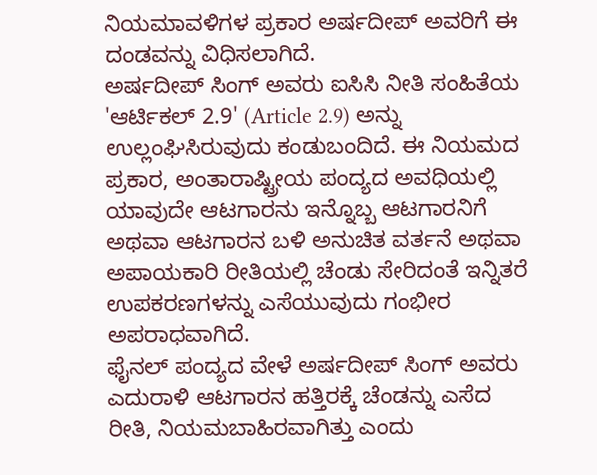ನಿಯಮಾವಳಿಗಳ ಪ್ರಕಾರ ಅರ್ಷದೀಪ್ ಅವರಿಗೆ ಈ ದಂಡವನ್ನು ವಿಧಿಸಲಾಗಿದೆ.
ಅರ್ಷದೀಪ್ ಸಿಂಗ್ ಅವರು ಐಸಿಸಿ ನೀತಿ ಸಂಹಿತೆಯ 'ಆರ್ಟಿಕಲ್ 2.9' (Article 2.9) ಅನ್ನು ಉಲ್ಲಂಘಿಸಿರುವುದು ಕಂಡುಬಂದಿದೆ. ಈ ನಿಯಮದ ಪ್ರಕಾರ, ಅಂತಾರಾಷ್ಟ್ರೀಯ ಪಂದ್ಯದ ಅವಧಿಯಲ್ಲಿ ಯಾವುದೇ ಆಟಗಾರನು ಇನ್ನೊಬ್ಬ ಆಟಗಾರನಿಗೆ ಅಥವಾ ಆಟಗಾರನ ಬಳಿ ಅನುಚಿತ ವರ್ತನೆ ಅಥವಾ ಅಪಾಯಕಾರಿ ರೀತಿಯಲ್ಲಿ ಚೆಂಡು ಸೇರಿದಂತೆ ಇನ್ನಿತರೆ ಉಪಕರಣಗಳನ್ನು ಎಸೆಯುವುದು ಗಂಭೀರ ಅಪರಾಧವಾಗಿದೆ.
ಫೈನಲ್ ಪಂದ್ಯದ ವೇಳೆ ಅರ್ಷದೀಪ್ ಸಿಂಗ್ ಅವರು ಎದುರಾಳಿ ಆಟಗಾರನ ಹತ್ತಿರಕ್ಕೆ ಚೆಂಡನ್ನು ಎಸೆದ ರೀತಿ, ನಿಯಮಬಾಹಿರವಾಗಿತ್ತು ಎಂದು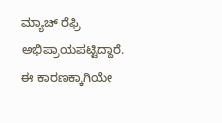ಮ್ಯಾಚ್ ರೆಫ್ರಿ ಅಭಿಪ್ರಾಯಪಟ್ಟಿದ್ದಾರೆ. ಈ ಕಾರಣಕ್ಕಾಗಿಯೇ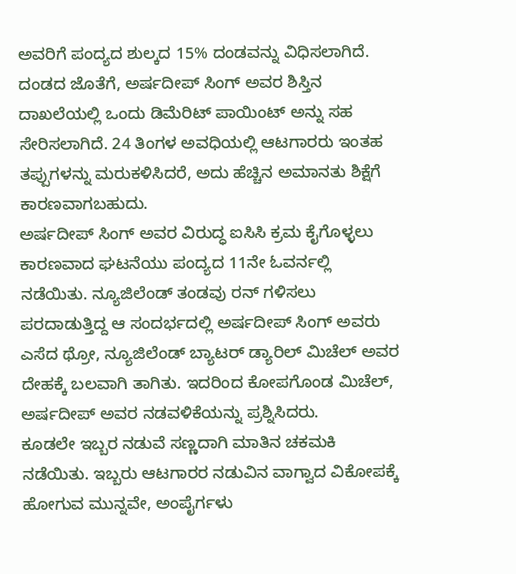ಅವರಿಗೆ ಪಂದ್ಯದ ಶುಲ್ಕದ 15% ದಂಡವನ್ನು ವಿಧಿಸಲಾಗಿದೆ. ದಂಡದ ಜೊತೆಗೆ, ಅರ್ಷದೀಪ್ ಸಿಂಗ್ ಅವರ ಶಿಸ್ತಿನ ದಾಖಲೆಯಲ್ಲಿ ಒಂದು ಡಿಮೆರಿಟ್ ಪಾಯಿಂಟ್ ಅನ್ನು ಸಹ ಸೇರಿಸಲಾಗಿದೆ. 24 ತಿಂಗಳ ಅವಧಿಯಲ್ಲಿ ಆಟಗಾರರು ಇಂತಹ ತಪ್ಪುಗಳನ್ನು ಮರುಕಳಿಸಿದರೆ, ಅದು ಹೆಚ್ಚಿನ ಅಮಾನತು ಶಿಕ್ಷೆಗೆ ಕಾರಣವಾಗಬಹುದು.
ಅರ್ಷದೀಪ್ ಸಿಂಗ್ ಅವರ ವಿರುದ್ಧ ಐಸಿಸಿ ಕ್ರಮ ಕೈಗೊಳ್ಳಲು ಕಾರಣವಾದ ಘಟನೆಯು ಪಂದ್ಯದ 11ನೇ ಓವರ್ನಲ್ಲಿ ನಡೆಯಿತು. ನ್ಯೂಜಿಲೆಂಡ್ ತಂಡವು ರನ್ ಗಳಿಸಲು ಪರದಾಡುತ್ತಿದ್ದ ಆ ಸಂದರ್ಭದಲ್ಲಿ ಅರ್ಷದೀಪ್ ಸಿಂಗ್ ಅವರು ಎಸೆದ ಥ್ರೋ, ನ್ಯೂಜಿಲೆಂಡ್ ಬ್ಯಾಟರ್ ಡ್ಯಾರಿಲ್ ಮಿಚೆಲ್ ಅವರ ದೇಹಕ್ಕೆ ಬಲವಾಗಿ ತಾಗಿತು. ಇದರಿಂದ ಕೋಪಗೊಂಡ ಮಿಚೆಲ್, ಅರ್ಷದೀಪ್ ಅವರ ನಡವಳಿಕೆಯನ್ನು ಪ್ರಶ್ನಿಸಿದರು.
ಕೂಡಲೇ ಇಬ್ಬರ ನಡುವೆ ಸಣ್ಣದಾಗಿ ಮಾತಿನ ಚಕಮಕಿ ನಡೆಯಿತು. ಇಬ್ಬರು ಆಟಗಾರರ ನಡುವಿನ ವಾಗ್ವಾದ ವಿಕೋಪಕ್ಕೆ ಹೋಗುವ ಮುನ್ನವೇ, ಅಂಪೈರ್ಗಳು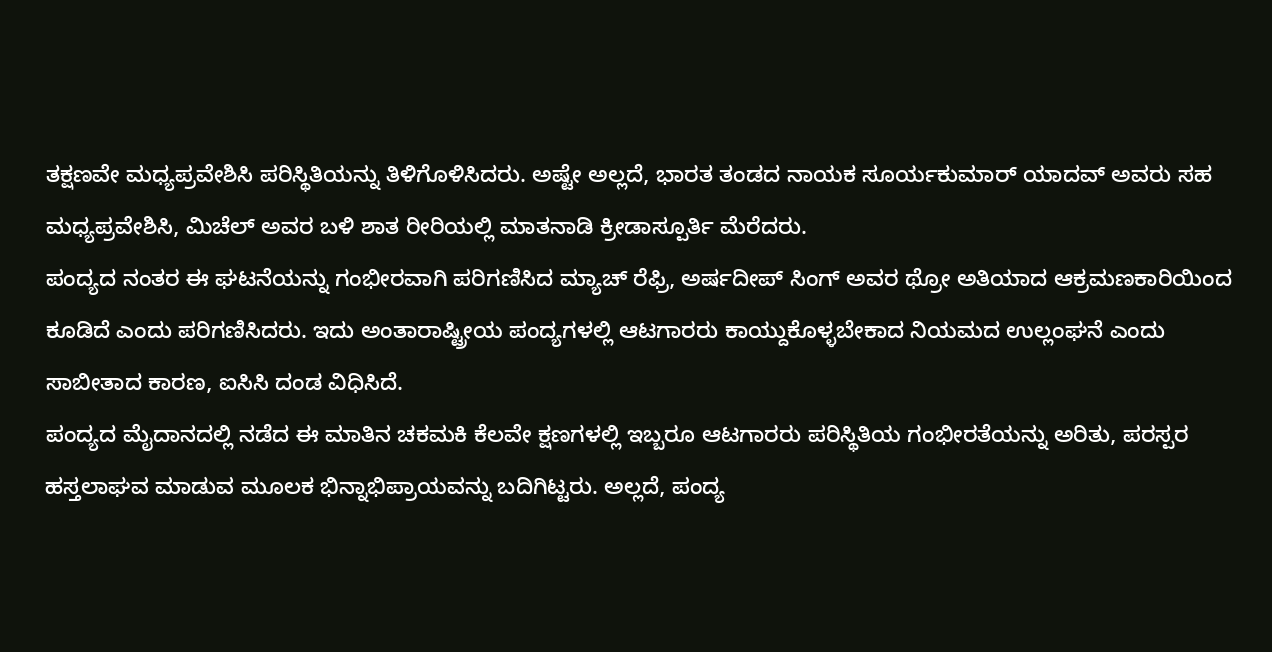ತಕ್ಷಣವೇ ಮಧ್ಯಪ್ರವೇಶಿಸಿ ಪರಿಸ್ಥಿತಿಯನ್ನು ತಿಳಿಗೊಳಿಸಿದರು. ಅಷ್ಟೇ ಅಲ್ಲದೆ, ಭಾರತ ತಂಡದ ನಾಯಕ ಸೂರ್ಯಕುಮಾರ್ ಯಾದವ್ ಅವರು ಸಹ ಮಧ್ಯಪ್ರವೇಶಿಸಿ, ಮಿಚೆಲ್ ಅವರ ಬಳಿ ಶಾತ ರೀರಿಯಲ್ಲಿ ಮಾತನಾಡಿ ಕ್ರೀಡಾಸ್ಪೂರ್ತಿ ಮೆರೆದರು.
ಪಂದ್ಯದ ನಂತರ ಈ ಘಟನೆಯನ್ನು ಗಂಭೀರವಾಗಿ ಪರಿಗಣಿಸಿದ ಮ್ಯಾಚ್ ರೆಫ್ರಿ, ಅರ್ಷದೀಪ್ ಸಿಂಗ್ ಅವರ ಥ್ರೋ ಅತಿಯಾದ ಆಕ್ರಮಣಕಾರಿಯಿಂದ ಕೂಡಿದೆ ಎಂದು ಪರಿಗಣಿಸಿದರು. ಇದು ಅಂತಾರಾಷ್ಟ್ರೀಯ ಪಂದ್ಯಗಳಲ್ಲಿ ಆಟಗಾರರು ಕಾಯ್ದುಕೊಳ್ಳಬೇಕಾದ ನಿಯಮದ ಉಲ್ಲಂಘನೆ ಎಂದು ಸಾಬೀತಾದ ಕಾರಣ, ಐಸಿಸಿ ದಂಡ ವಿಧಿಸಿದೆ.
ಪಂದ್ಯದ ಮೈದಾನದಲ್ಲಿ ನಡೆದ ಈ ಮಾತಿನ ಚಕಮಕಿ ಕೆಲವೇ ಕ್ಷಣಗಳಲ್ಲಿ ಇಬ್ಬರೂ ಆಟಗಾರರು ಪರಿಸ್ಥಿತಿಯ ಗಂಭೀರತೆಯನ್ನು ಅರಿತು, ಪರಸ್ಪರ ಹಸ್ತಲಾಘವ ಮಾಡುವ ಮೂಲಕ ಭಿನ್ನಾಭಿಪ್ರಾಯವನ್ನು ಬದಿಗಿಟ್ಟರು. ಅಲ್ಲದೆ, ಪಂದ್ಯ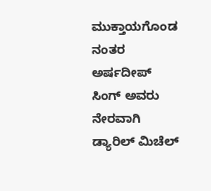ಮುಕ್ತಾಯಗೊಂಡ ನಂತರ ಅರ್ಷದೀಪ್ ಸಿಂಗ್ ಅವರು ನೇರವಾಗಿ ಡ್ಯಾರಿಲ್ ಮಿಚೆಲ್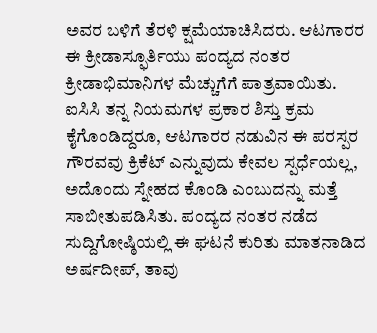ಅವರ ಬಳಿಗೆ ತೆರಳಿ ಕ್ಷಮೆಯಾಚಿಸಿದರು. ಆಟಗಾರರ ಈ ಕ್ರೀಡಾಸ್ಫೂರ್ತಿಯು ಪಂದ್ಯದ ನಂತರ ಕ್ರೀಡಾಭಿಮಾನಿಗಳ ಮೆಚ್ಚುಗೆಗೆ ಪಾತ್ರವಾಯಿತು.
ಐಸಿಸಿ ತನ್ನ ನಿಯಮಗಳ ಪ್ರಕಾರ ಶಿಸ್ತು ಕ್ರಮ ಕೈಗೊಂಡಿದ್ದರೂ, ಆಟಗಾರರ ನಡುವಿನ ಈ ಪರಸ್ಪರ ಗೌರವವು ಕ್ರಿಕೆಟ್ ಎನ್ನುವುದು ಕೇವಲ ಸ್ಪರ್ಧೆಯಲ್ಲ, ಅದೊಂದು ಸ್ನೇಹದ ಕೊಂಡಿ ಎಂಬುದನ್ನು ಮತ್ತೆ ಸಾಬೀತುಪಡಿಸಿತು. ಪಂದ್ಯದ ನಂತರ ನಡೆದ ಸುದ್ದಿಗೋಷ್ಠಿಯಲ್ಲಿ ಈ ಘಟನೆ ಕುರಿತು ಮಾತನಾಡಿದ ಅರ್ಷದೀಪ್, ತಾವು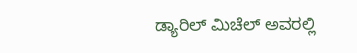ಡ್ಯಾರಿಲ್ ಮಿಚೆಲ್ ಅವರಲ್ಲಿ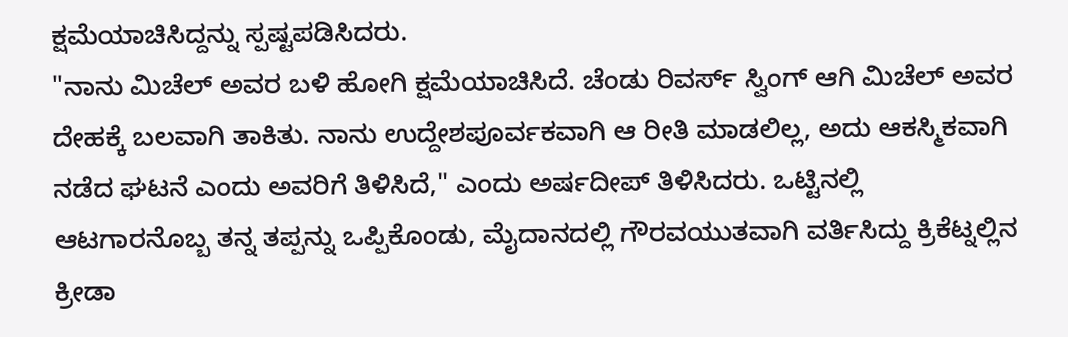ಕ್ಷಮೆಯಾಚಿಸಿದ್ದನ್ನು ಸ್ಪಷ್ಟಪಡಿಸಿದರು.
"ನಾನು ಮಿಚೆಲ್ ಅವರ ಬಳಿ ಹೋಗಿ ಕ್ಷಮೆಯಾಚಿಸಿದೆ. ಚೆಂಡು ರಿವರ್ಸ್ ಸ್ವಿಂಗ್ ಆಗಿ ಮಿಚೆಲ್ ಅವರ ದೇಹಕ್ಕೆ ಬಲವಾಗಿ ತಾಕಿತು. ನಾನು ಉದ್ದೇಶಪೂರ್ವಕವಾಗಿ ಆ ರೀತಿ ಮಾಡಲಿಲ್ಲ, ಅದು ಆಕಸ್ಮಿಕವಾಗಿ ನಡೆದ ಘಟನೆ ಎಂದು ಅವರಿಗೆ ತಿಳಿಸಿದೆ," ಎಂದು ಅರ್ಷದೀಪ್ ತಿಳಿಸಿದರು. ಒಟ್ಟಿನಲ್ಲಿ ಆಟಗಾರನೊಬ್ಬ ತನ್ನ ತಪ್ಪನ್ನು ಒಪ್ಪಿಕೊಂಡು, ಮೈದಾನದಲ್ಲಿ ಗೌರವಯುತವಾಗಿ ವರ್ತಿಸಿದ್ದು ಕ್ರಿಕೆಟ್ನಲ್ಲಿನ ಕ್ರೀಡಾ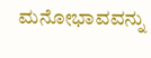ಮನೋಭಾವವನ್ನು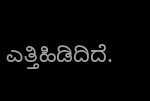ಎತ್ತಿಹಿಡಿದಿದೆ.